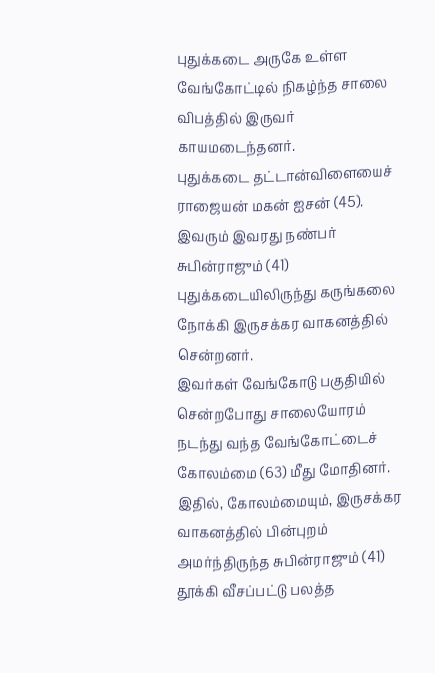புதுக்கடை அருகே உள்ள வேங்கோட்டில் நிகழ்ந்த சாலை விபத்தில் இருவர் காயமடைந்தனர்.
புதுக்கடை தட்டான்விளையைச் ராஜையன் மகன் ஐசன் (45). இவரும் இவரது நண்பர் சுபின்ராஜும் (41) புதுக்கடையிலிருந்து கருங்கலை நோக்கி இருசக்கர வாகனத்தில் சென்றனர்.
இவர்கள் வேங்கோடு பகுதியில் சென்றபோது சாலையோரம் நடந்து வந்த வேங்கோட்டைச் கோலம்மை (63) மீது மோதினர். இதில், கோலம்மையும், இருசக்கர வாகனத்தில் பின்புறம் அமர்ந்திருந்த சுபின்ராஜும் (41) தூக்கி வீசப்பட்டு பலத்த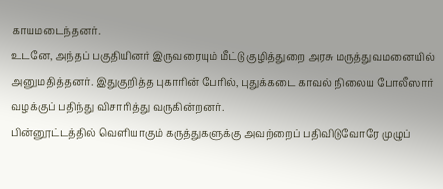காயமடைந்தனர்.
உடனே, அந்தப் பகுதியினர் இருவரையும் மீட்டு குழித்துறை அரசு மருத்துவமனையில் அனுமதித்தனர். இதுகுறித்த புகாரின் பேரில், புதுக்கடை காவல் நிலைய போலீஸார் வழக்குப் பதிந்து விசாரித்து வருகின்றனர்.
பின்னூட்டத்தில் வெளியாகும் கருத்துகளுக்கு அவற்றைப் பதிவிடுவோரே முழுப்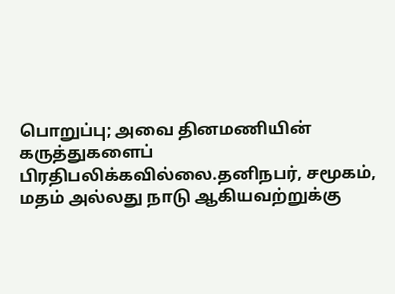பொறுப்பு; அவை தினமணியின் கருத்துகளைப் பிரதிபலிக்கவில்லை.தனிநபர், சமூகம், மதம் அல்லது நாடு ஆகியவற்றுக்கு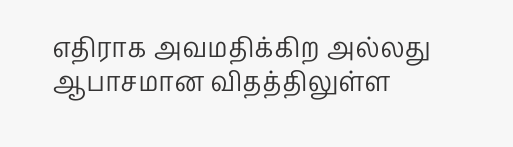எதிராக அவமதிக்கிற அல்லது ஆபாசமான விதத்திலுள்ள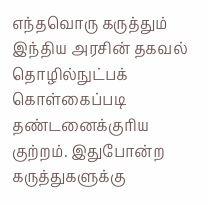எந்தவொரு கருத்தும் இந்திய அரசின் தகவல் தொழில்நுட்பக் கொள்கைப்படி தண்டனைக்குரிய குற்றம். இதுபோன்ற கருத்துகளுக்கு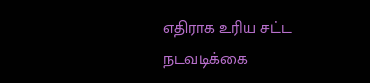எதிராக உரிய சட்ட நடவடிக்கை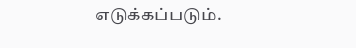எடுக்கப்படும்.